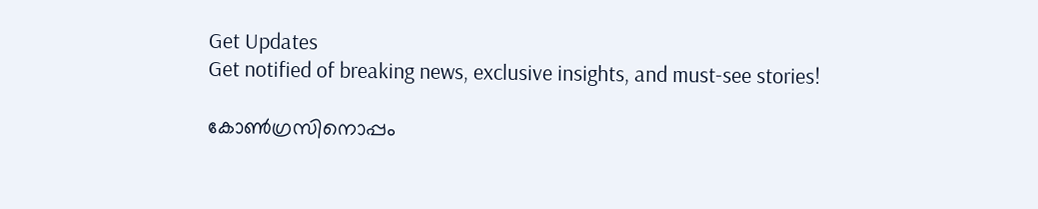Get Updates
Get notified of breaking news, exclusive insights, and must-see stories!

കോണ്‍ഗ്രസിനൊപ്പം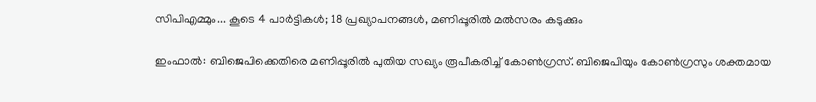സിപിഎമ്മും... കൂടെ 4 പാര്‍ട്ടികള്‍; 18 പ്രഖ്യാപനങ്ങള്‍, മണിപ്പൂരില്‍ മല്‍സരം കടുക്കും

ഇംഫാല്‍: ബിജെപിക്കെതിരെ മണിപ്പൂരില്‍ പുതിയ സഖ്യം രൂപീകരിച്ച് കോണ്‍ഗ്രസ്. ബിജെപിയും കോണ്‍ഗ്രസും ശക്തമായ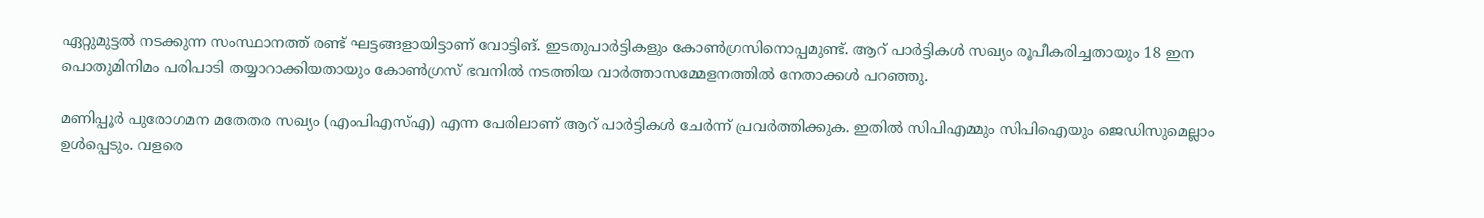ഏറ്റുമുട്ടല്‍ നടക്കുന്ന സംസ്ഥാനത്ത് രണ്ട് ഘട്ടങ്ങളായിട്ടാണ് വോട്ടിങ്. ഇടതുപാര്‍ട്ടികളും കോണ്‍ഗ്രസിനൊപ്പമുണ്ട്. ആറ് പാര്‍ട്ടികള്‍ സഖ്യം രൂപീകരിച്ചതായും 18 ഇന പൊതുമിനിമം പരിപാടി തയ്യാറാക്കിയതായും കോണ്‍ഗ്രസ് ഭവനില്‍ നടത്തിയ വാര്‍ത്താസമ്മേളനത്തില്‍ നേതാക്കള്‍ പറഞ്ഞു.

മണിപ്പൂര്‍ പുരോഗമന മതേതര സഖ്യം (എംപിഎസ്എ) എന്ന പേരിലാണ് ആറ് പാര്‍ട്ടികള്‍ ചേര്‍ന്ന് പ്രവര്‍ത്തിക്കുക. ഇതില്‍ സിപിഎമ്മും സിപിഐയും ജെഡിസുമെല്ലാം ഉള്‍പ്പെടും. വളരെ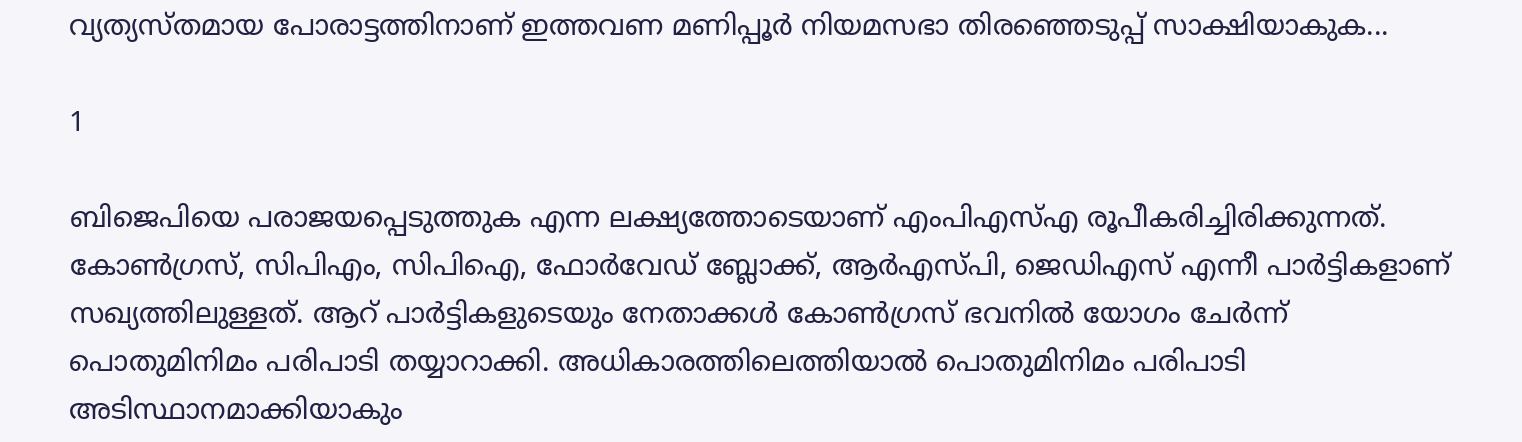വ്യത്യസ്തമായ പോരാട്ടത്തിനാണ് ഇത്തവണ മണിപ്പൂര്‍ നിയമസഭാ തിരഞ്ഞെടുപ്പ് സാക്ഷിയാകുക...

1

ബിജെപിയെ പരാജയപ്പെടുത്തുക എന്ന ലക്ഷ്യത്തോടെയാണ് എംപിഎസ്എ രൂപീകരിച്ചിരിക്കുന്നത്. കോണ്‍ഗ്രസ്, സിപിഎം, സിപിഐ, ഫോര്‍വേഡ് ബ്ലോക്ക്, ആര്‍എസ്പി, ജെഡിഎസ് എന്നീ പാര്‍ട്ടികളാണ് സഖ്യത്തിലുള്ളത്. ആറ് പാര്‍ട്ടികളുടെയും നേതാക്കള്‍ കോണ്‍ഗ്രസ് ഭവനില്‍ യോഗം ചേര്‍ന്ന് പൊതുമിനിമം പരിപാടി തയ്യാറാക്കി. അധികാരത്തിലെത്തിയാല്‍ പൊതുമിനിമം പരിപാടി അടിസ്ഥാനമാക്കിയാകും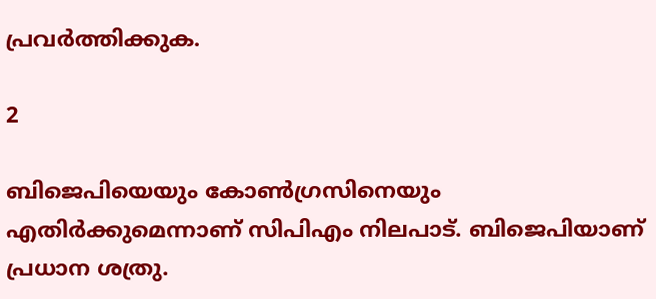പ്രവര്‍ത്തിക്കുക.

2

ബിജെപിയെയും കോണ്‍ഗ്രസിനെയും എതിര്‍ക്കുമെന്നാണ് സിപിഎം നിലപാട്. ബിജെപിയാണ് പ്രധാന ശത്രു.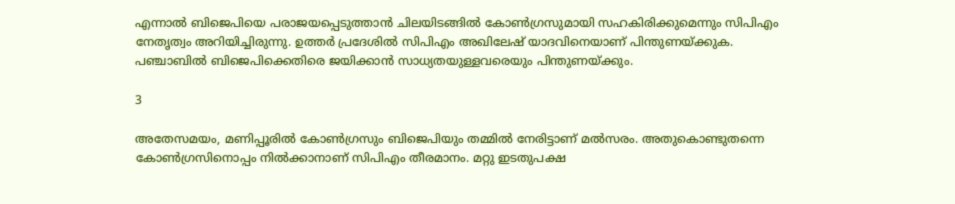എന്നാല്‍ ബിജെപിയെ പരാജയപ്പെടുത്താന്‍ ചിലയിടങ്ങില്‍ കോണ്‍ഗ്രസുമായി സഹകിരിക്കുമെന്നും സിപിഎം നേതൃത്വം അറിയിച്ചിരുന്നു. ഉത്തര്‍ പ്രദേശില്‍ സിപിഎം അഖിലേഷ് യാദവിനെയാണ് പിന്തുണയ്ക്കുക. പഞ്ചാബില്‍ ബിജെപിക്കെതിരെ ജയിക്കാന്‍ സാധ്യതയുള്ളവരെയും പിന്തുണയ്ക്കും.

3

അതേസമയം, മണിപ്പൂരില്‍ കോണ്‍ഗ്രസും ബിജെപിയും തമ്മില്‍ നേരിട്ടാണ് മല്‍സരം. അതുകൊണ്ടുതന്നെ കോണ്‍ഗ്രസിനൊപ്പം നില്‍ക്കാനാണ് സിപിഎം തീരമാനം. മറ്റു ഇടതുപക്ഷ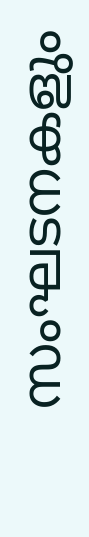സംഘടനകളും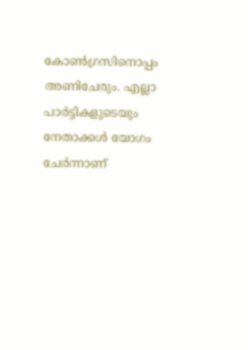കോണ്‍ഗ്രസിനൊപ്പം അണിചേരും. എല്ലാ പാര്‍ട്ടികളുടെയും നേതാക്കള്‍ യോഗം ചേര്‍ന്നാണ്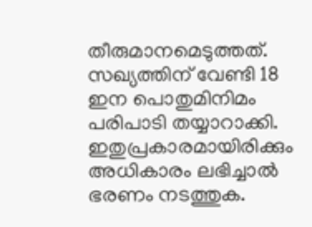തീരുമാനമെടുത്തത്. സഖ്യത്തിന് വേണ്ടി 18 ഇന പൊതുമിനിമം പരിപാടി തയ്യാറാക്കി. ഇതുപ്രകാരമായിരിക്കും അധികാരം ലഭിച്ചാല്‍ ഭരണം നടത്തുക.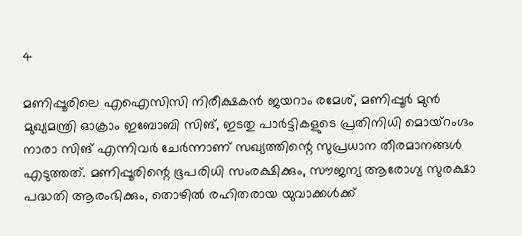4

മണിപ്പൂരിലെ എഐസിസി നിരീക്ഷകന്‍ ജയറാം രമേശ്, മണിപ്പൂര്‍ മുന്‍ മുഖ്യമന്ത്രി ഓക്രാം ഇബോബി സിങ്, ഇടതു പാര്‍ട്ടികളുടെ പ്രതിനിധി മൊയ്‌റംഗ്ദം നാരാ സിങ് എന്നിവര്‍ ചേര്‍ന്നാണ് സഖ്യത്തിന്റെ സുപ്രധാന തീരമാനങ്ങള്‍ എടുത്തത്. മണിപ്പൂരിന്റെ ഭൂപരിധി സംരക്ഷിക്കും, സൗജന്യ ആരോഗ്യ സുരക്ഷാ പദ്ധതി ആരംഭിക്കും, തൊഴില്‍ രഹിതരായ യുവാക്കള്‍ക്ക്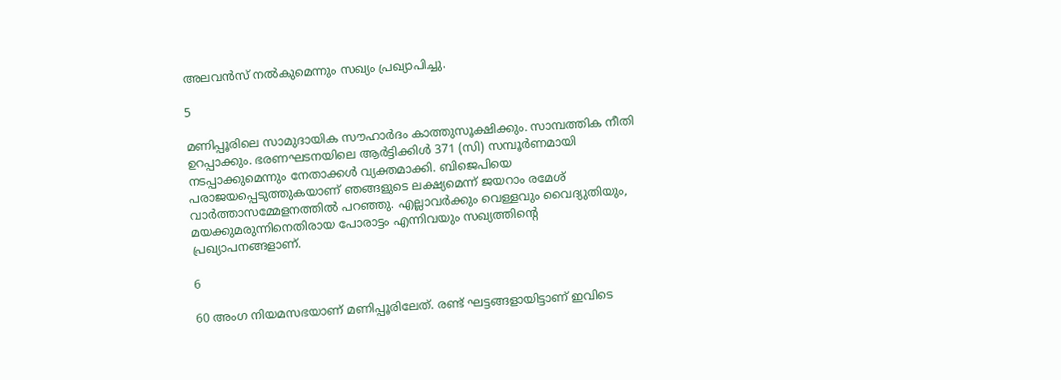അലവന്‍സ് നല്‍കുമെന്നും സഖ്യം പ്രഖ്യാപിച്ചു.

5

മണിപ്പൂരിലെ സാമുദായിക സൗഹാര്‍ദം കാത്തുസൂക്ഷിക്കും. സാമ്പത്തിക നീതി ഉറപ്പാക്കും. ഭരണഘടനയിലെ ആര്‍ട്ടിക്കിള്‍ 371 (സി) സമ്പൂര്‍ണമായി നടപ്പാക്കുമെന്നും നേതാക്കള്‍ വ്യക്തമാക്കി. ബിജെപിയെ പരാജയപ്പെടുത്തുകയാണ് ഞങ്ങളുടെ ലക്ഷ്യമെന്ന് ജയറാം രമേശ് വാര്‍ത്താസമ്മേളനത്തില്‍ പറഞ്ഞു. എല്ലാവര്‍ക്കും വെള്ളവും വൈദ്യുതിയും, മയക്കുമരുന്നിനെതിരായ പോരാട്ടം എന്നിവയും സഖ്യത്തിന്റെ പ്രഖ്യാപനങ്ങളാണ്.

6

60 അംഗ നിയമസഭയാണ് മണിപ്പൂരിലേത്. രണ്ട് ഘട്ടങ്ങളായിട്ടാണ് ഇവിടെ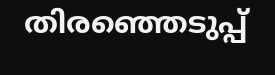തിരഞ്ഞെടുപ്പ്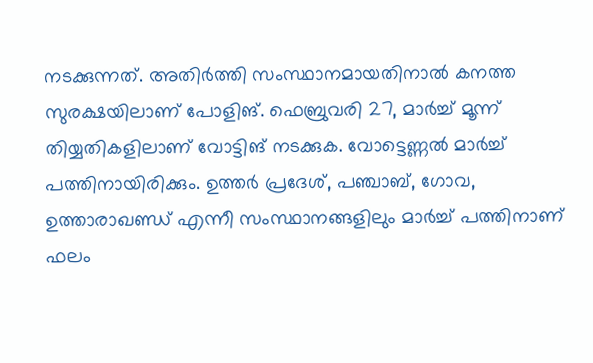നടക്കുന്നത്. അതിര്‍ത്തി സംസ്ഥാനമായതിനാല്‍ കനത്ത സുരക്ഷയിലാണ് പോളിങ്. ഫെബ്രുവരി 27, മാര്‍ച്ച് മൂന്ന് തിയ്യതികളിലാണ് വോട്ടിങ് നടക്കുക. വോട്ടെണ്ണല്‍ മാര്‍ച്ച് പത്തിനായിരിക്കും. ഉത്തര്‍ പ്രദേശ്, പഞ്ചാബ്, ഗോവ, ഉത്താരാഖണ്ഡ് എന്നീ സംസ്ഥാനങ്ങളിലും മാര്‍ച്ച് പത്തിനാണ് ഫലം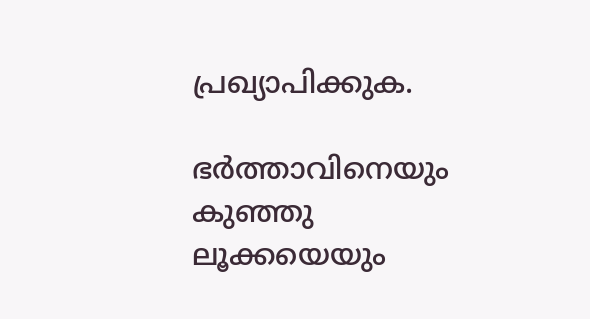പ്രഖ്യാപിക്കുക.

ഭര്‍ത്താവിനെയും കുഞ്ഞു ലൂക്കയെയും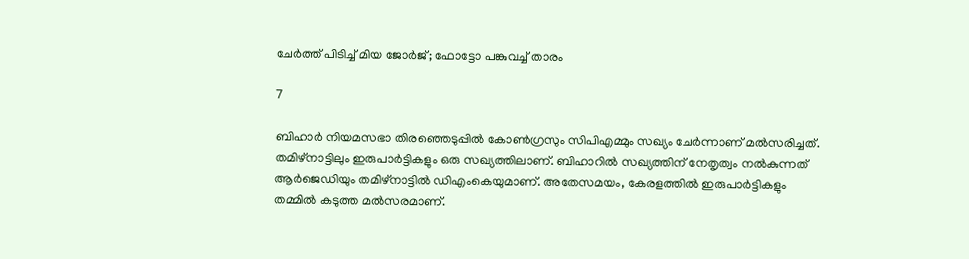ചേര്‍ത്ത് പിടിച്ച് മിയ ജോര്‍ജ്; ഫോട്ടോ പങ്കുവച്ച് താരം

7

ബിഹാര്‍ നിയമസഭാ തിരഞ്ഞെടുപ്പില്‍ കോണ്‍ഗ്രസും സിപിഎമ്മും സഖ്യം ചേര്‍ന്നാണ് മല്‍സരിച്ചത്. തമിഴ്‌നാട്ടിലും ഇരുപാര്‍ട്ടികളും ഒരു സഖ്യത്തിലാണ്. ബിഹാറില്‍ സഖ്യത്തിന് നേതൃത്വം നല്‍കുന്നത് ആര്‍ജെഡിയും തമിഴ്‌നാട്ടില്‍ ഡിഎംകെയുമാണ്. അതേസമയം, കേരളത്തില്‍ ഇരുപാര്‍ട്ടികളും തമ്മില്‍ കടുത്ത മല്‍സരമാണ്.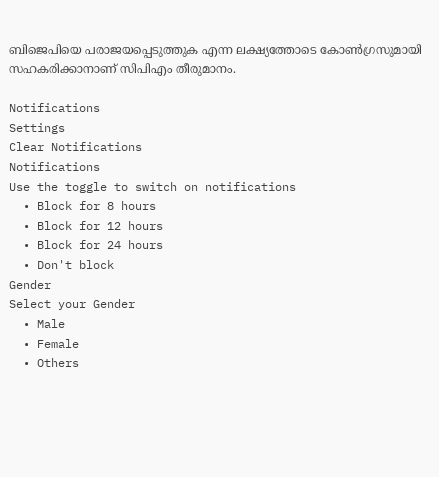ബിജെപിയെ പരാജയപ്പെടുത്തുക എന്ന ലക്ഷ്യത്തോടെ കോണ്‍ഗ്രസുമായി സഹകരിക്കാനാണ് സിപിഎം തീരുമാനം.

Notifications
Settings
Clear Notifications
Notifications
Use the toggle to switch on notifications
  • Block for 8 hours
  • Block for 12 hours
  • Block for 24 hours
  • Don't block
Gender
Select your Gender
  • Male
  • Female
  • Others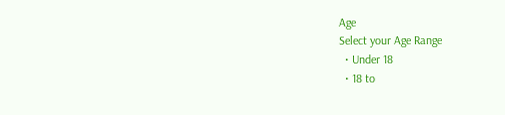Age
Select your Age Range
  • Under 18
  • 18 to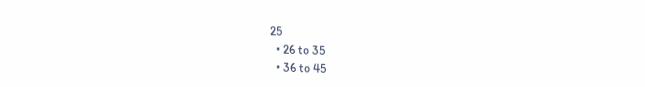25
  • 26 to 35
  • 36 to 45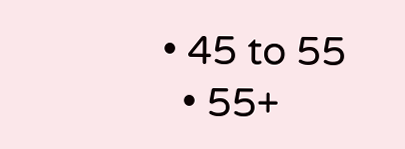• 45 to 55
  • 55+